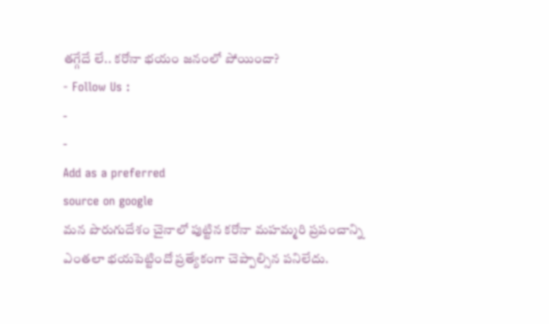తగ్గేదే లే.. కరోనా భయం జనంలో పోయిందా?
- Follow Us :
-
-
Add as a preferred
source on google
మన పొరుగుదేశం చైనాలో పుట్టిన కరోనా మహమ్మరి ప్రపంచాన్ని ఎంతలా భయపెట్టిందో ప్రత్యేకంగా చెప్పాల్సిన పనిలేదు.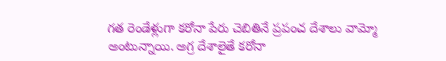గత రెండేళ్లుగా కరోనా పేరు చెబితినే ప్రపంచ దేశాలు వామ్మో అంటున్నాయి. అగ్ర దేశాలైతే కరోనా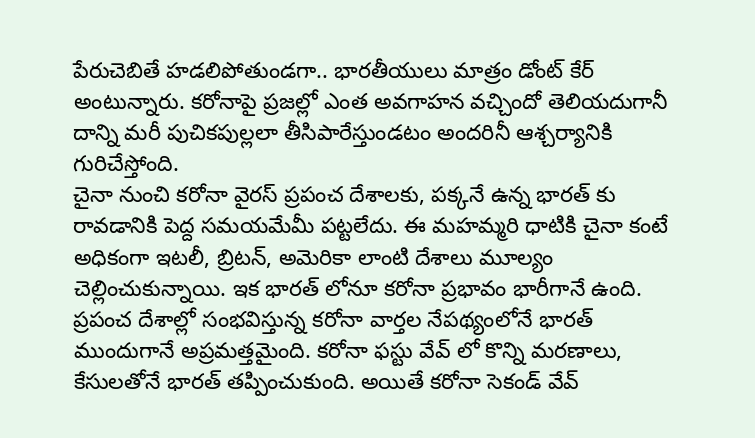పేరుచెబితే హడలిపోతుండగా.. భారతీయులు మాత్రం డోంట్ కేర్ అంటున్నారు. కరోనాపై ప్రజల్లో ఎంత అవగాహన వచ్చిందో తెలియదుగానీ దాన్ని మరీ పుచికపుల్లలా తీసిపారేస్తుండటం అందరినీ ఆశ్చర్యానికి గురిచేస్తోంది.
చైనా నుంచి కరోనా వైరస్ ప్రపంచ దేశాలకు, పక్కనే ఉన్న భారత్ కు రావడానికి పెద్ద సమయమేమీ పట్టలేదు. ఈ మహమ్మరి ధాటికి చైనా కంటే అధికంగా ఇటలీ, బ్రిటన్, అమెరికా లాంటి దేశాలు మూల్యం చెల్లించుకున్నాయి. ఇక భారత్ లోనూ కరోనా ప్రభావం భారీగానే ఉంది. ప్రపంచ దేశాల్లో సంభవిస్తున్న కరోనా వార్తల నేపథ్యంలోనే భారత్ ముందుగానే అప్రమత్తమైంది. కరోనా ఫస్టు వేవ్ లో కొన్ని మరణాలు, కేసులతోనే భారత్ తప్పించుకుంది. అయితే కరోనా సెకండ్ వేవ్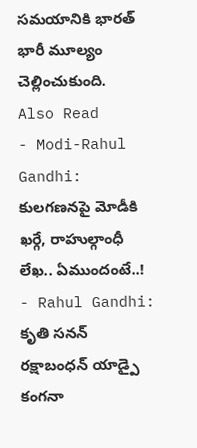సమయానికి భారత్ భారీ మూల్యం చెల్లించుకుంది.
Also Read
- Modi-Rahul Gandhi: కులగణనపై మోడీకి ఖర్గే, రాహుల్గాంధీ లేఖ.. ఏముందంటే..!
- Rahul Gandhi: కృతి సనన్ రక్షాబంధన్ యాడ్పై కంగనా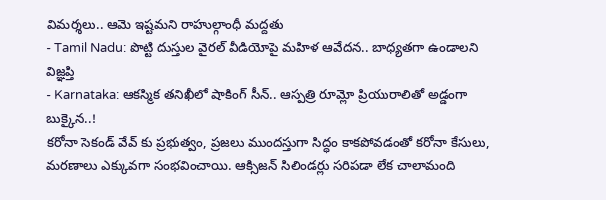విమర్శలు.. ఆమె ఇష్టమని రాహుల్గాంధీ మద్దతు
- Tamil Nadu: పొట్టి దుస్తుల వైరల్ వీడియోపై మహిళ ఆవేదన.. బాధ్యతగా ఉండాలని విజ్ఞప్తి
- Karnataka: ఆకస్మిక తనిఖీలో షాకింగ్ సీన్.. ఆస్పత్రి రూమ్లో ప్రియురాలితో అడ్డంగా బుక్కైన..!
కరోనా సెకండ్ వేవ్ కు ప్రభుత్వం, ప్రజలు ముందస్తుగా సిద్ధం కాకపోవడంతో కరోనా కేసులు, మరణాలు ఎక్కువగా సంభవించాయి. ఆక్సిజన్ సిలిండర్లు సరిపడా లేక చాలామంది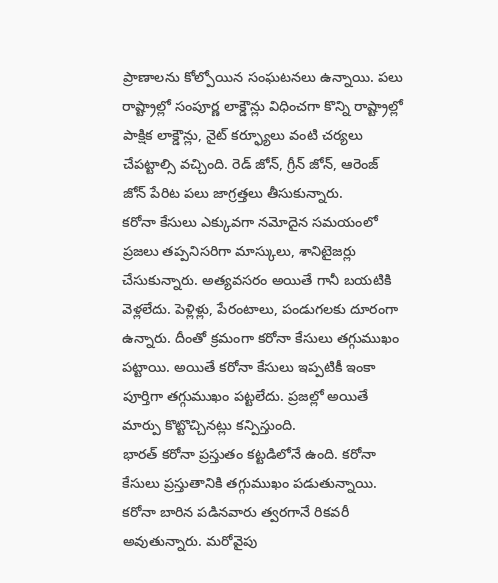ప్రాణాలను కోల్పోయిన సంఘటనలు ఉన్నాయి. పలు రాష్ట్రాల్లో సంపూర్ణ లాక్డౌన్లు విధించగా కొన్ని రాష్ట్రాల్లో పాక్షిక లాక్డౌన్లు, నైట్ కర్ఫ్యూలు వంటి చర్యలు చేపట్టాల్సి వచ్చింది. రెడ్ జోన్, గ్రీన్ జోన్, ఆరెంజ్ జోన్ పేరిట పలు జాగ్రత్తలు తీసుకున్నారు.
కరోనా కేసులు ఎక్కువగా నమోదైన సమయంలో ప్రజలు తప్పనిసరిగా మాస్కులు, శానిటైజర్లు చేసుకున్నారు. అత్యవసరం అయితే గానీ బయటికి వెళ్లలేదు. పెళ్లిళ్లు, పేరంటాలు, పండుగలకు దూరంగా ఉన్నారు. దీంతో క్రమంగా కరోనా కేసులు తగ్గుముఖం పట్టాయి. అయితే కరోనా కేసులు ఇప్పటికీ ఇంకా పూర్తిగా తగ్గుముఖం పట్టలేదు. ప్రజల్లో అయితే మార్పు కొట్టొచ్చినట్లు కన్పిస్తుంది.
భారత్ కరోనా ప్రస్తుతం కట్టడిలోనే ఉంది. కరోనా కేసులు ప్రస్తుతానికి తగ్గుముఖం పడుతున్నాయి. కరోనా బారిన పడినవారు త్వరగానే రికవరీ అవుతున్నారు. మరోవైపు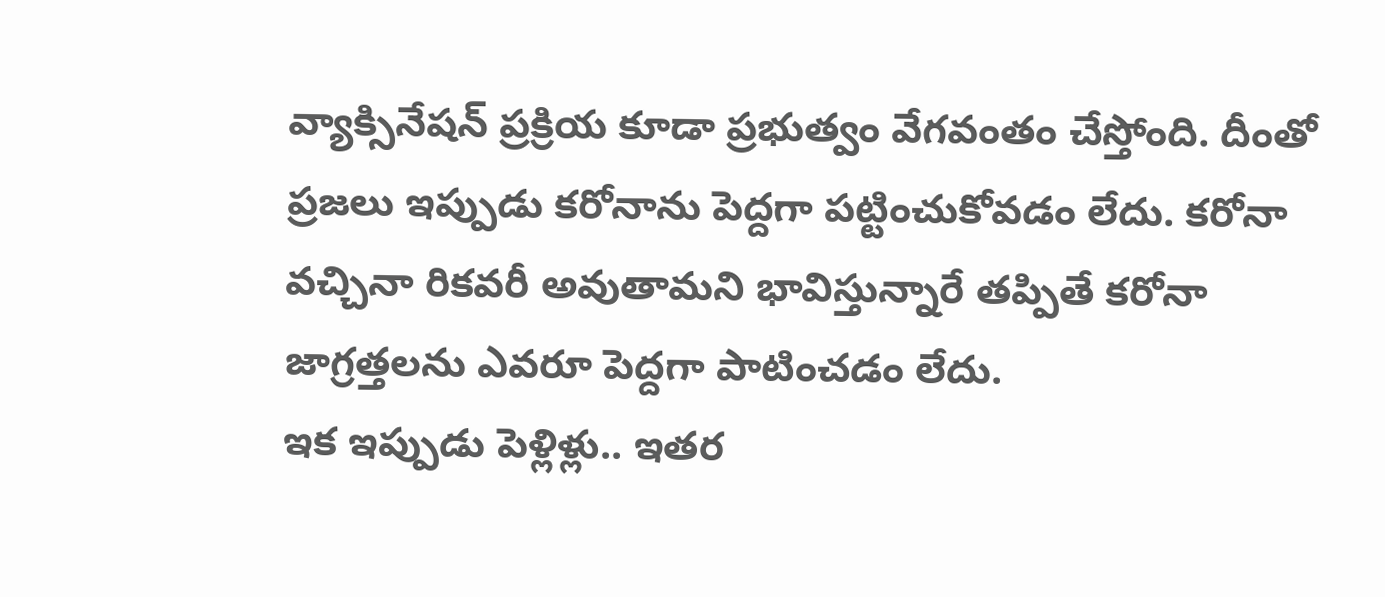వ్యాక్సినేషన్ ప్రక్రియ కూడా ప్రభుత్వం వేగవంతం చేస్తోంది. దీంతో ప్రజలు ఇప్పుడు కరోనాను పెద్దగా పట్టించుకోవడం లేదు. కరోనా వచ్చినా రికవరీ అవుతామని భావిస్తున్నారే తప్పితే కరోనా జాగ్రత్తలను ఎవరూ పెద్దగా పాటించడం లేదు.
ఇక ఇప్పుడు పెళ్లిళ్లు.. ఇతర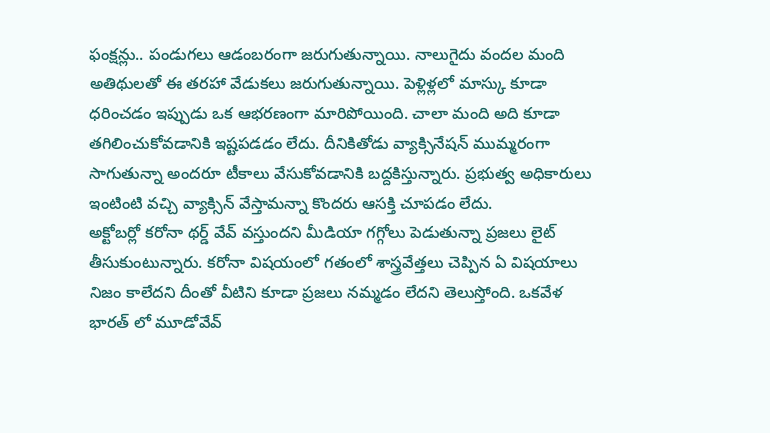ఫంక్షన్లు.. పండుగలు ఆడంబరంగా జరుగుతున్నాయి. నాలుగైదు వందల మంది అతిథులతో ఈ తరహా వేడుకలు జరుగుతున్నాయి. పెళ్లిళ్లలో మాస్కు కూడా ధరించడం ఇప్పుడు ఒక ఆభరణంగా మారిపోయింది. చాలా మంది అది కూడా తగిలించుకోవడానికి ఇష్టపడడం లేదు. దీనికితోడు వ్యాక్సినేషన్ ముమ్మరంగా సాగుతున్నా అందరూ టీకాలు వేసుకోవడానికి బద్దకిస్తున్నారు. ప్రభుత్వ అధికారులు ఇంటింటి వచ్చి వ్యాక్సిన్ వేస్తామన్నా కొందరు ఆసక్తి చూపడం లేదు.
అక్టోబర్లో కరోనా థర్డ్ వేవ్ వస్తుందని మీడియా గగ్గోలు పెడుతున్నా ప్రజలు లైట్ తీసుకుంటున్నారు. కరోనా విషయంలో గతంలో శాస్త్రవేత్తలు చెప్పిన ఏ విషయాలు నిజం కాలేదని దీంతో వీటిని కూడా ప్రజలు నమ్మడం లేదని తెలుస్తోంది. ఒకవేళ భారత్ లో మూడోవేవ్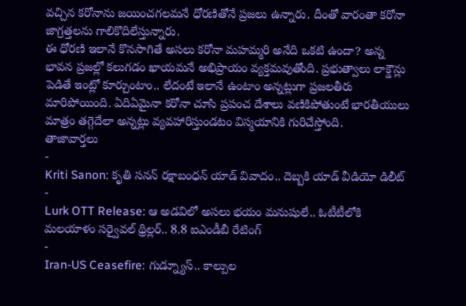వచ్చిన కరోనాను జయించగలమనే ధోరణితోనే ప్రజలు ఉన్నారు. దీంతో వారంతా కరోనా జాగ్రత్తలను గాలికొదిలేస్తున్నారు.
ఈ ధోరణి ఇలానే కొనసాగితే అసలు కరోనా మహమ్మరి అనేది ఒకటి ఉందా? అన్న భావన ప్రజల్లో కలుగడం ఖాయమనే అభిప్రాయం వ్యక్తమవుతోంది. ప్రభుత్వాలు లాక్డౌన్లు పెడితే ఇంట్లో కూర్చుంటాం.. లేదంటే ఇలానే ఉంటాం అన్నట్లుగా ప్రజలతీరు మారిపోయింది. ఏదిఏమైనా కరోనా చూసి ప్రపంచ దేశాలు వణికిపోతుంటే భారతీయులు మాత్రం తగ్గెదేలా అన్నట్లు వ్యవహారిస్తుండటం విస్మయానికి గురిచేస్తోంది.
తాజావార్తలు
-
Kriti Sanon: కృతి సనన్ రక్షాబంధన్ యాడ్ వివాదం.. దెబ్బకి యాడ్ వీడియో డిలీట్
-
Lurk OTT Release: ఆ అడవిలో అసలు భయం మనుషులే.. ఓటీటీలోకి మలయాళం సర్వైవల్ థ్రిల్లర్.. 8.8 ఐఎండీబీ రేటింగ్
-
Iran-US Ceasefire: గుడ్న్యూస్.. కాల్పుల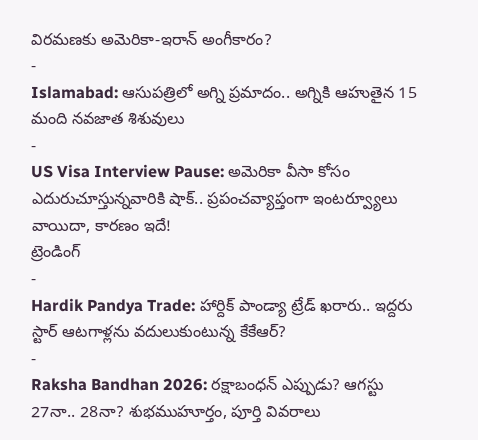విరమణకు అమెరికా-ఇరాన్ అంగీకారం?
-
Islamabad: ఆసుపత్రిలో అగ్ని ప్రమాదం.. అగ్నికి ఆహుతైన 15 మంది నవజాత శిశువులు
-
US Visa Interview Pause: అమెరికా వీసా కోసం ఎదురుచూస్తున్నవారికి షాక్.. ప్రపంచవ్యాప్తంగా ఇంటర్వ్యూలు వాయిదా, కారణం ఇదే!
ట్రెండింగ్
-
Hardik Pandya Trade: హార్దిక్ పాండ్యా ట్రేడ్ ఖరారు.. ఇద్దరు స్టార్ ఆటగాళ్లను వదులుకుంటున్న కేకేఆర్?
-
Raksha Bandhan 2026: రక్షాబంధన్ ఎప్పుడు? ఆగస్టు 27నా.. 28నా? శుభముహూర్తం, పూర్తి వివరాలు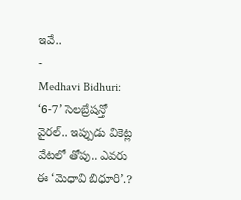ఇవే..
-
Medhavi Bidhuri: ‘6-7’ సెలబ్రేషన్తో వైరల్.. ఇప్పుడు వికెట్ల వేటలో తోపు.. ఎవరు ఈ ‘మెధావి బిధూరి’.?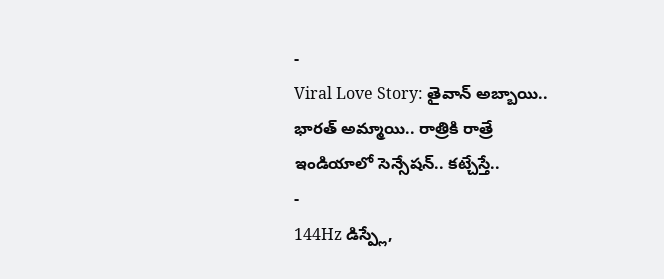-
Viral Love Story: తైవాన్ అబ్బాయి.. భారత్ అమ్మాయి.. రాత్రికి రాత్రే ఇండియాలో సెన్సేషన్.. కట్చేస్తే..
-
144Hz డిస్ప్లే,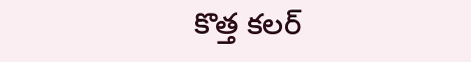కొత్త కలర్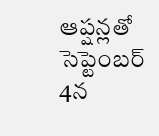ఆప్షన్లతో సెప్టెంబర్ 4న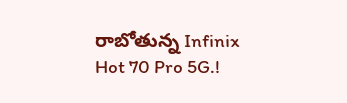రాబోతున్న Infinix Hot 70 Pro 5G.!